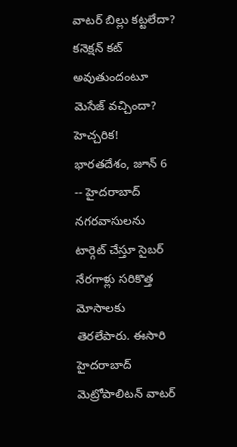వాటర్ బిల్లు కట్టలేదా? కనెక్షన్ కట్ అవుతుందంటూ మెసేజ్ వచ్చిందా? హెచ్చరిక!
భారతదేశం, జూన్ 6 -- హైదరాబాద్ నగరవాసులను టార్గెట్ చేస్తూ సైబర్ నేరగాళ్లు సరికొత్త మోసాలకు తెరలేపారు. ఈసారి హైదరాబాద్ మెట్రోపాలిటన్ వాటర్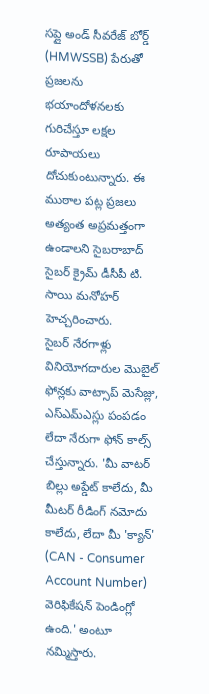సప్లై అండ్ సీవరేజ్ బోర్డ్ (HMWSSB) పేరుతో ప్రజలను భయాందోళనలకు గురిచేస్తూ లక్షల రూపాయలు దోచుకుంటున్నారు. ఈ ముఠాల పట్ల ప్రజలు అత్యంత అప్రమత్తంగా ఉండాలని సైబరాబాద్ సైబర్ క్రైమ్ డీసీపీ టి. సాయి మనోహర్ హెచ్చరించారు.
సైబర్ నేరగాళ్లు వినియోగదారుల మొబైల్ ఫోన్లకు వాట్సాప్ మెసేజ్లు, ఎస్ఎమ్ఎస్లు పంపడం లేదా నేరుగా ఫోన్ కాల్స్ చేస్తున్నారు. 'మీ వాటర్ బిల్లు అప్డేట్ కాలేదు, మీ మీటర్ రీడింగ్ నమోదు కాలేదు, లేదా మీ 'క్యాన్' (CAN - Consumer Account Number) వెరిఫికేషన్ పెండింగ్లో ఉంది.' అంటూ నమ్మిస్తారు.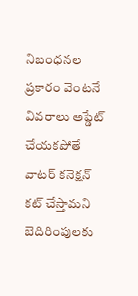నిబంధనల ప్రకారం వెంటనే వివరాలు అప్డేట్ చేయకపోతే వాటర్ కనెక్షన్ కట్ చేస్తామని బెదిరింపులకు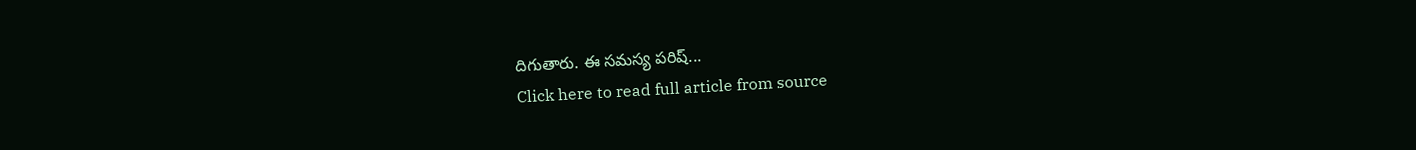దిగుతారు. ఈ సమస్య పరిష్...
Click here to read full article from source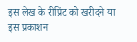इस लेख के रीप्रिंट को खरीदने या इस प्रकाशन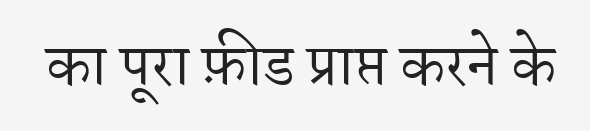का पूरा फ़ीड प्राप्त करने के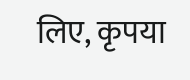लिए, कृपया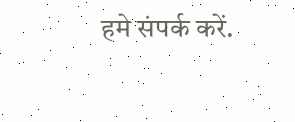हमे संपर्क करें.